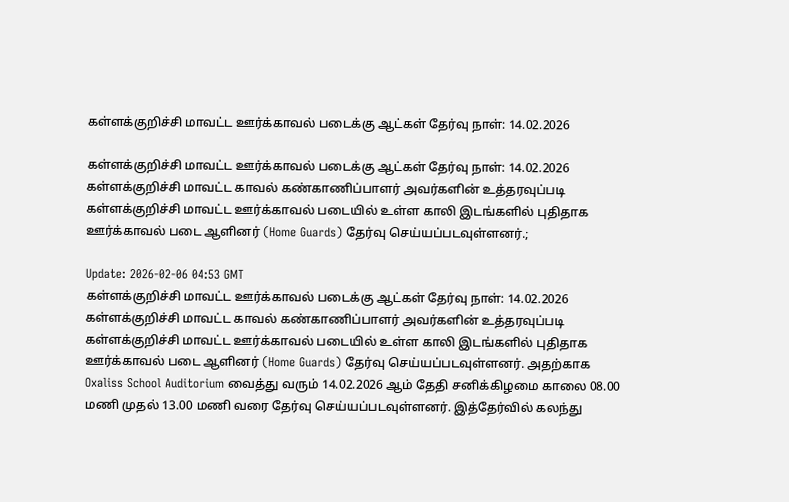கள்ளக்குறிச்சி மாவட்ட ஊர்க்காவல் படைக்கு ஆட்கள் தேர்வு நாள்: 14.02.2026

கள்ளக்குறிச்சி மாவட்ட ஊர்க்காவல் படைக்கு ஆட்கள் தேர்வு நாள்: 14.02.2026 கள்ளக்குறிச்சி மாவட்ட காவல் கண்காணிப்பாளர் அவர்களின் உத்தரவுப்படி கள்ளக்குறிச்சி மாவட்ட ஊர்க்காவல் படையில் உள்ள காலி இடங்களில் புதிதாக ஊர்க்காவல் படை ஆளினர் (Home Guards) தேர்வு செய்யப்படவுள்ளனர்.;

Update: 2026-02-06 04:53 GMT
கள்ளக்குறிச்சி மாவட்ட ஊர்க்காவல் படைக்கு ஆட்கள் தேர்வு நாள்: 14.02.2026 கள்ளக்குறிச்சி மாவட்ட காவல் கண்காணிப்பாளர் அவர்களின் உத்தரவுப்படி கள்ளக்குறிச்சி மாவட்ட ஊர்க்காவல் படையில் உள்ள காலி இடங்களில் புதிதாக ஊர்க்காவல் படை ஆளினர் (Home Guards) தேர்வு செய்யப்படவுள்ளனர். அதற்காக Oxaliss School Auditorium வைத்து வரும் 14.02.2026 ஆம் தேதி சனிக்கிழமை காலை 08.00 மணி முதல் 13.00 மணி வரை தேர்வு செய்யப்படவுள்ளனர். இத்தேர்வில் கலந்து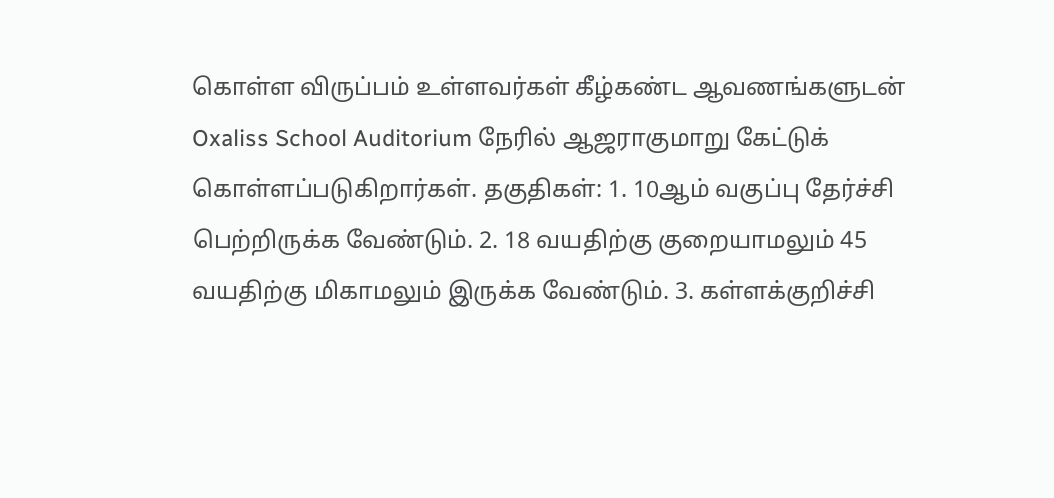கொள்ள விருப்பம் உள்ளவர்கள் கீழ்கண்ட ஆவணங்களுடன் Oxaliss School Auditorium நேரில் ஆஜராகுமாறு கேட்டுக் கொள்ளப்படுகிறார்கள். தகுதிகள்: 1. 10ஆம் வகுப்பு தேர்ச்சி பெற்றிருக்க வேண்டும். 2. 18 வயதிற்கு குறையாமலும் 45 வயதிற்கு மிகாமலும் இருக்க வேண்டும். 3. கள்ளக்குறிச்சி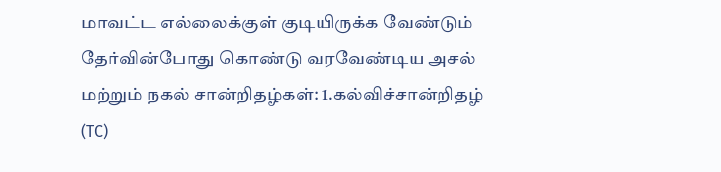மாவட்ட எல்லைக்குள் குடியிருக்க வேண்டும் தேர்வின்போது கொண்டு வரவேண்டிய அசல் மற்றும் நகல் சான்றிதழ்கள்: 1.கல்விச்சான்றிதழ் (TC)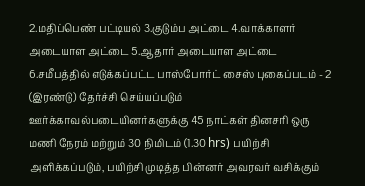2.மதிப்பெண் பட்டியல் 3.குடும்ப அட்டை 4.வாக்காளர் அடையாள அட்டை 5.ஆதார் அடையாள அட்டை 6.சமீபத்தில் எடுக்கப்பட்ட பாஸ்போர்ட் சைஸ் புகைப்படம் - 2 (இரண்டு) தேர்ச்சி செய்யப்படும் ஊர்க்காவல்படையினர்களுக்கு 45 நாட்கள் தினசரி ஒரு மணி நேரம் மற்றும் 30 நிமிடம் (1.30 hrs) பயிற்சி அளிக்கப்படும், பயிற்சி முடித்த பின்னர் அவரவர் வசிக்கும்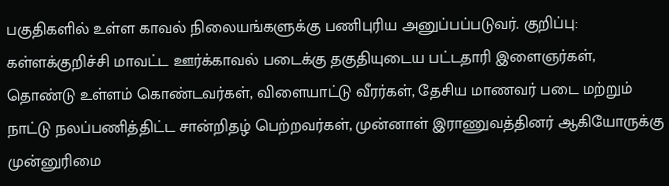பகுதிகளில் உள்ள காவல் நிலையங்களுக்கு பணிபுரிய அனுப்பப்படுவர். குறிப்பு: கள்ளக்குறிச்சி மாவட்ட ஊர்க்காவல் படைக்கு தகுதியுடைய பட்டதாரி இளைஞர்கள், தொண்டு உள்ளம் கொண்டவர்கள், விளையாட்டு வீரர்கள், தேசிய மாணவர் படை மற்றும் நாட்டு நலப்பணித்திட்ட சான்றிதழ் பெற்றவர்கள், முன்னாள் இராணுவத்தினர் ஆகியோருக்கு முன்னுரிமை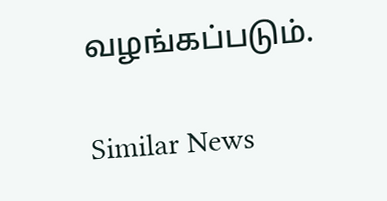வழங்கப்படும்.

Similar News